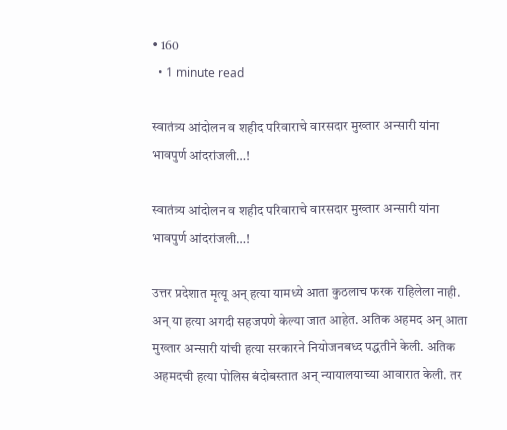• 160
  • 1 minute read

स्वातंत्र्य आंदोलन व शहीद परिवाराचे वारसदार मुख्तार अन्सारी यांना भावपुर्ण आंदरांजली…!

स्वातंत्र्य आंदोलन व शहीद परिवाराचे वारसदार मुख्तार अन्सारी यांना भावपुर्ण आंदरांजली…!

उत्तर प्रदेशात मृत्यू अन् हत्या यामध्ये आता कुठलाच फरक राहिलेला नाही. अन् या हत्या अगदी सहजपणे केल्या जात आहेत. अतिक अहमद अन् आता मुख्तार अन्सारी यांची हत्या सरकारने नियोजनबध्द पद्धतीने केली. अतिक अहमदची हत्या पोलिस बंदोबस्तात अन् न्यायालयाच्या आवारात केली. तर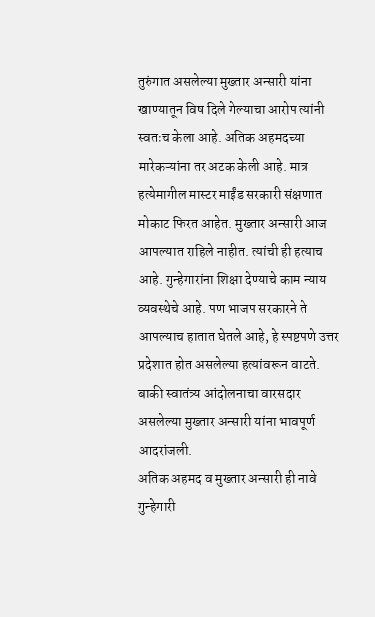तुरुंगात असलेल्या मुख्तार अन्सारी यांना खाण्यातून विष दिले गेल्याचा आरोप त्यांनी स्वतःच केला आहे. अतिक अहमदच्या मारेकऱ्यांना तर अटक केली आहे. मात्र हत्येमागील मास्टर माईंड सरकारी संक्षणात मोकाट फिरत आहेत. मुख्तार अन्सारी आज आपल्यात राहिले नाहीत. त्यांची ही हत्याच आहे. गुन्हेगारांना शिक्षा देण्याचे काम न्याय व्यवस्थेचे आहे. पण भाजप सरकारने ते आपल्याच हातात घेतले आहे, हे स्पष्टपणे उत्तर प्रदेशात होत असलेल्या हत्यांवरून वाटते. बाकी स्वातंत्र्य आंदोलनाचा वारसदार असलेल्या मुख्तार अन्सारी यांना भावपूर्ण आदरांजली.
अतिक अहमद व मुख्तार अन्सारी ही नावे गुन्हेगारी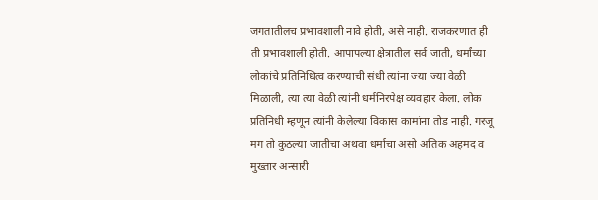जगतातीलच प्रभावशाली नावे होती, असे नाही. राजकरणात ही ती प्रभावशाली होती. आपापल्या क्षेत्रातील सर्व जाती, धर्मांच्या लोकांचे प्रतिनिधित्व करण्याची संधी त्यांना ज्या ज्या वेळी मिळाली, त्या त्या वेळी त्यांनी धर्मनिरपेक्ष व्यवहार केला. लोक प्रतिनिधी म्हणून त्यांनी केलेल्या विकास कामांना तोड नाही. गरजू मग तो कुठल्या जातीचा अथवा धर्माचा असो अतिक अहमद व मुख्तार अन्सारी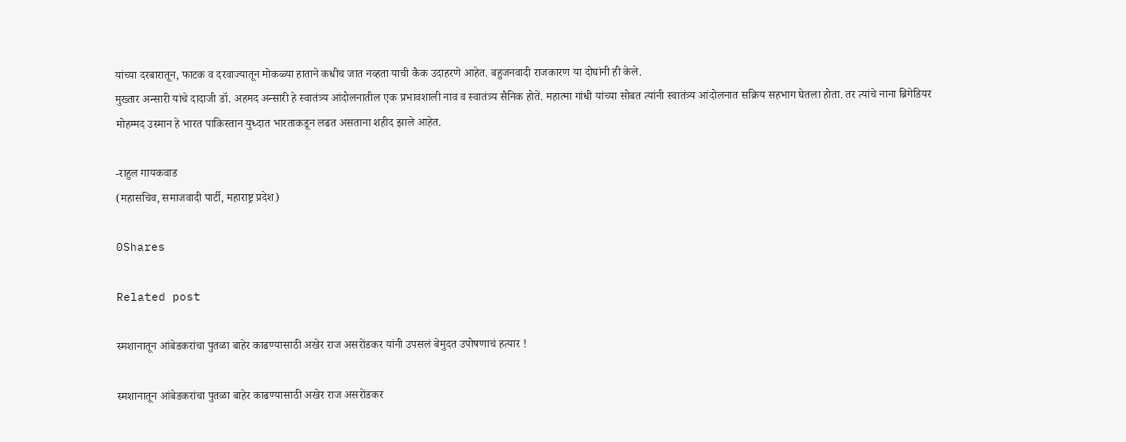यांच्या दरबारातून, फाटक व दरवाज्यातून मोकळ्या हाताने कधीच जात नव्हता याची कैक उदाहरणे आहेत. बहुजनवादी राजकारण या दोघांनी ही केले.
मुख्तार अन्सारी यांचे दादाजी डॉ. अहमद अन्सारी हे स्वातंत्र्य आंदोलनातील एक प्रभावशाली नाव व स्वातंत्र्य सैनिक होतें. महात्मा गांधी यांच्या सोबत त्यांनी स्वातंत्र्य आंदोलनात सक्रिय सहभाग घेतला होता. तर त्यांचे नाना ब्रिगेडियर मोहम्मद उस्मान हे भारत पाकिस्तान युध्दात भारताकडून लढत असताना शहीद झाले आहेत.

-राहुल गायकवाड
(महासचिव, समाजवादी पार्टी, महाराष्ट्र प्रदेश)

0Shares

Related post

स्मशानातून आंबेडकरांचा पुतळा बाहेर काढण्यासाठी अखेर राज असरोंडकर यांनी उपसलं बेमुदत उपोषणाचं हत्यार !

स्मशानातून आंबेडकरांचा पुतळा बाहेर काढण्यासाठी अखेर राज असरोंडकर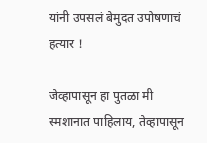यांनी उपसलं बेमुदत उपोषणाचं हत्यार !

जेव्हापासून हा पुतळा मी स्मशानात पाहिलाय, तेव्हापासून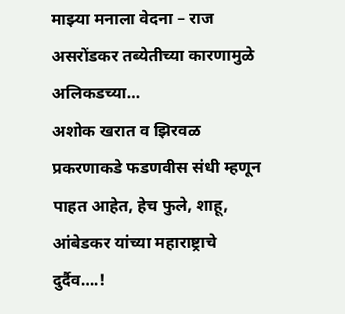माझ्या मनाला वेदना – राज असरोंडकर तब्येतीच्या कारणामुळे अलिकडच्या…
अशोक खरात व झिरवळ प्रकरणाकडे फडणवीस संधी म्हणून पाहत आहेत, हेच फुले, शाहू, आंबेडकर यांच्या महाराष्ट्राचे दुर्दैव….!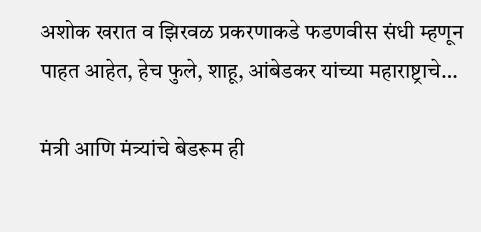अशोक खरात व झिरवळ प्रकरणाकडे फडणवीस संधी म्हणून पाहत आहेत, हेच फुले, शाहू, आंबेडकर यांच्या महाराष्ट्राचे…

मंत्री आणि मंत्र्यांचे बेडरूम ही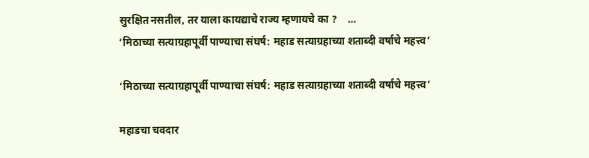सुरक्षित नसतील, तर याला कायद्याचे राज्य म्हणायचे का ?    …
‘मिठाच्या सत्याग्रहापूर्वी पाण्याचा संघर्ष: महाड सत्याग्रहाच्या शताब्दी वर्षाचे महत्त्व’

‘मिठाच्या सत्याग्रहापूर्वी पाण्याचा संघर्ष: महाड सत्याग्रहाच्या शताब्दी वर्षाचे महत्त्व’

महाडचा चवदार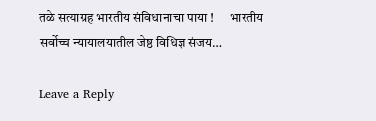तळे सत्याग्रह भारतीय संविधानाचा पाया !      भारतीय सर्वोच्च न्यायालयातील जेष्ठ विधिज्ञ संजय…

Leave a Reply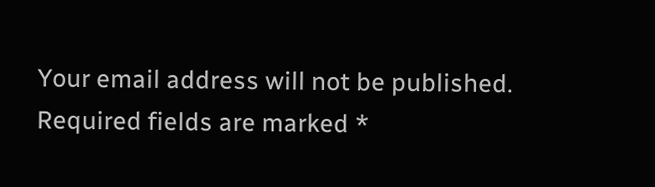Your email address will not be published. Required fields are marked *